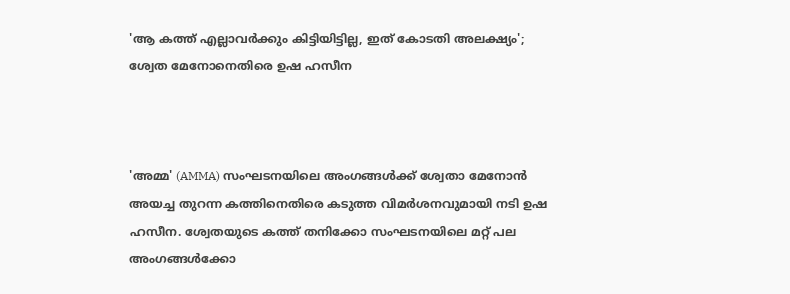'ആ കത്ത് എല്ലാവർക്കും കിട്ടിയിട്ടില്ല, ഇത് കോടതി അലക്ഷ്യം'; ശ്വേത മേനോനെതിരെ ഉഷ ഹസീന



'അമ്മ' (AMMA) സംഘടനയിലെ അംഗങ്ങൾക്ക് ശ്വേതാ മേനോൻ അയച്ച തുറന്ന കത്തിനെതിരെ കടുത്ത വിമർശനവുമായി നടി ഉഷ ഹസീന. ശ്വേതയുടെ കത്ത് തനിക്കോ സംഘടനയിലെ മറ്റ് പല അംഗങ്ങൾക്കോ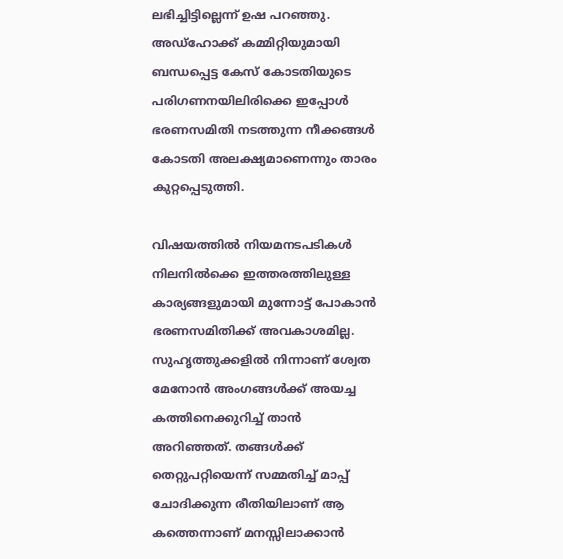ലഭിച്ചിട്ടില്ലെന്ന് ഉഷ പറഞ്ഞു. അഡ്‌ഹോക്ക് കമ്മിറ്റിയുമായി ബന്ധപ്പെട്ട കേസ് കോടതിയുടെ പരിഗണനയിലിരിക്കെ ഇപ്പോൾ ഭരണസമിതി നടത്തുന്ന നീക്കങ്ങൾ കോടതി അലക്ഷ്യമാണെന്നും താരം കുറ്റപ്പെടുത്തി.

വിഷയത്തിൽ നിയമനടപടികൾ നിലനിൽക്കെ ഇത്തരത്തിലുള്ള കാര്യങ്ങളുമായി മുന്നോട്ട് പോകാൻ ഭരണസമിതിക്ക് അവകാശമില്ല. സുഹൃത്തുക്കളിൽ നിന്നാണ് ശ്വേത മേനോൻ അംഗങ്ങൾക്ക് അയച്ച കത്തിനെക്കുറിച്ച് താൻ അറിഞ്ഞത്. തങ്ങൾക്ക് തെറ്റുപറ്റിയെന്ന് സമ്മതിച്ച് മാപ്പ് ചോദിക്കുന്ന രീതിയിലാണ് ആ കത്തെന്നാണ് മനസ്സിലാക്കാൻ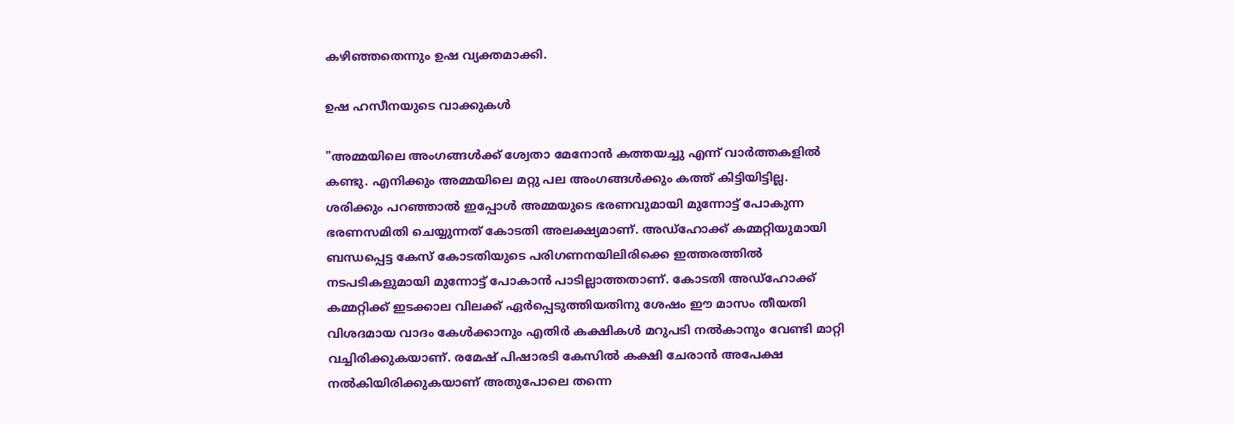കഴിഞ്ഞതെന്നും ഉഷ വ്യക്തമാക്കി.

ഉഷ ഹസീനയുടെ വാക്കുകൾ

"അമ്മയിലെ അംഗങ്ങൾക്ക് ശ്വേതാ മേനോൻ കത്തയച്ചു എന്ന് വാർത്തകളിൽ കണ്ടു. എനിക്കും അമ്മയിലെ മറ്റു പല അംഗങ്ങൾക്കും കത്ത് കിട്ടിയിട്ടില്ല. ശരിക്കും പറഞ്ഞാൽ ഇപ്പോൾ അമ്മയുടെ ഭരണവുമായി മുന്നോട്ട് പോകുന്ന ഭരണസമിതി ചെയ്യുന്നത് കോടതി അലക്ഷ്യമാണ്. അഡ്‌ഹോക്ക് കമ്മറ്റിയുമായി ബന്ധപ്പെട്ട കേസ് കോടതിയുടെ പരിഗണനയിലിരിക്കെ ഇത്തരത്തിൽ നടപടികളുമായി മുന്നോട്ട് പോകാൻ പാടില്ലാത്തതാണ്. കോടതി അഡ്‌ഹോക്ക് കമ്മറ്റിക്ക് ഇടക്കാല വിലക്ക് ഏർപ്പെടുത്തിയതിനു ശേഷം ഈ മാസം തീയതി വിശദമായ വാദം കേൾക്കാനും എതിർ കക്ഷികൾ മറുപടി നൽകാനും വേണ്ടി മാറ്റി വച്ചിരിക്കുകയാണ്. രമേഷ് പിഷാരടി കേസിൽ കക്ഷി ചേരാൻ അപേക്ഷ നൽകിയിരിക്കുകയാണ് അതുപോലെ തന്നെ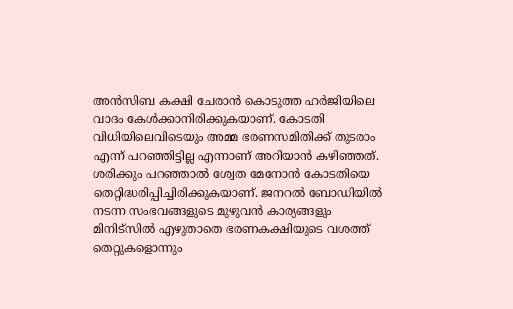അൻസിബ കക്ഷി ചേരാൻ കൊടുത്ത ഹർജിയിലെ വാദം കേൾക്കാനിരിക്കുകയാണ്. കോടതി വിധിയിലെവിടെയും അമ്മ ഭരണസമിതിക്ക് തുടരാം എന്ന് പറഞ്ഞിട്ടില്ല എന്നാണ് അറിയാൻ കഴിഞ്ഞത്. ശരിക്കും പറഞ്ഞാൽ ശ്വേത മേനോൻ കോടതിയെ തെറ്റിദ്ധരിപ്പിച്ചിരിക്കുകയാണ്. ജനറൽ ബോഡിയിൽ നടന്ന സംഭവങ്ങളുടെ മുഴുവൻ കാര്യങ്ങളും മിനിട്സിൽ എഴുതാതെ ഭരണകക്ഷിയുടെ വശത്ത് തെറ്റുകളൊന്നും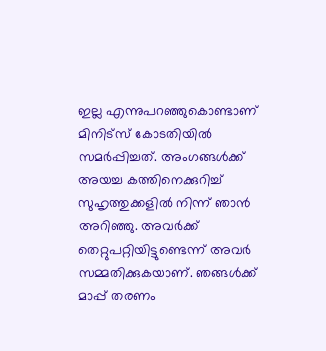ഇല്ല എന്നുപറഞ്ഞുകൊണ്ടാണ് മിനിട്സ് കോടതിയിൽ സമർപ്പിച്ചത്. അംഗങ്ങൾക്ക് അയച്ച കത്തിനെക്കുറിച്ച് സുഹൃത്തുക്കളിൽ നിന്ന് ഞാൻ അറിഞ്ഞു. അവർക്ക് തെറ്റുപറ്റിയിട്ടുണ്ടെന്ന് അവർ സമ്മതിക്കുകയാണ്. ഞങ്ങൾക്ക് മാപ്പ് തരണം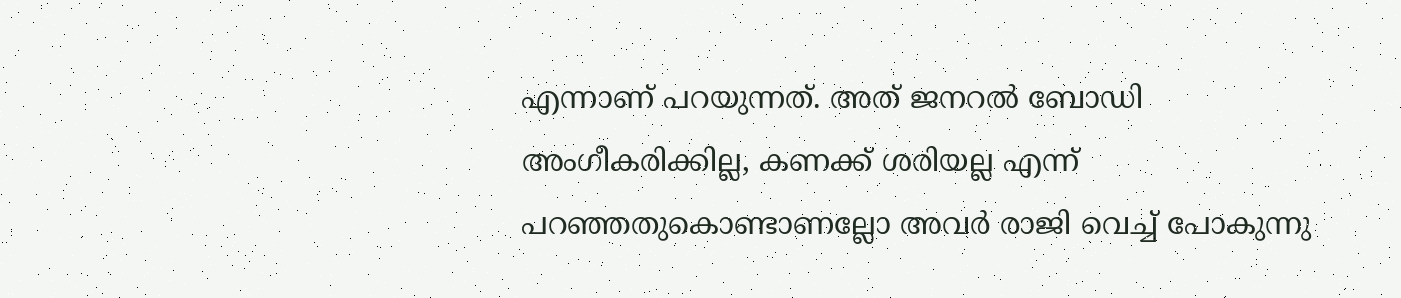എന്നാണ് പറയുന്നത്. അത് ജനറൽ ബോഡി അംഗീകരിക്കില്ല, കണക്ക് ശരിയല്ല എന്ന് പറഞ്ഞതുകൊണ്ടാണല്ലോ അവർ രാജി വെച്ച് പോകുന്നു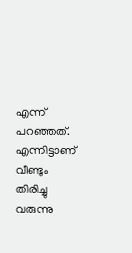എന്ന് പറഞ്ഞത്. എന്നിട്ടാണ് വീണ്ടും തിരിച്ചു വരുന്നു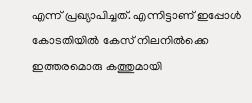എന്ന് പ്രഖ്യാപിച്ചത്. എന്നിട്ടാണ് ഇപ്പോൾ കോടതിയിൽ കേസ് നിലനിൽക്കെ ഇത്തരമൊരു കത്തുമായി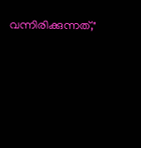വന്നിരിക്കുന്നത്,"